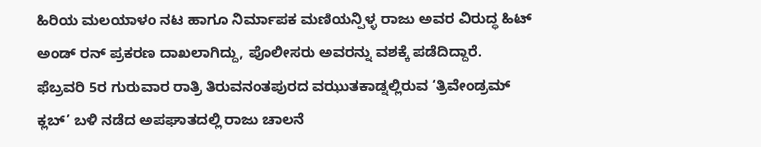ಹಿರಿಯ ಮಲಯಾಳಂ ನಟ ಹಾಗೂ ನಿರ್ಮಾಪಕ ಮಣಿಯನ್ಪಿಳ್ಳ ರಾಜು ಅವರ ವಿರುದ್ಧ ಹಿಟ್ ಅಂಡ್ ರನ್ ಪ್ರಕರಣ ದಾಖಲಾಗಿದ್ದು, ಪೊಲೀಸರು ಅವರನ್ನು ವಶಕ್ಕೆ ಪಡೆದಿದ್ದಾರೆ. ಫೆಬ್ರವರಿ 5ರ ಗುರುವಾರ ರಾತ್ರಿ ತಿರುವನಂತಪುರದ ವಝುತಕಾಡ್ನಲ್ಲಿರುವ ‘ತ್ರಿವೇಂಡ್ರಮ್ ಕ್ಲಬ್’ ಬಳಿ ನಡೆದ ಅಪಘಾತದಲ್ಲಿ ರಾಜು ಚಾಲನೆ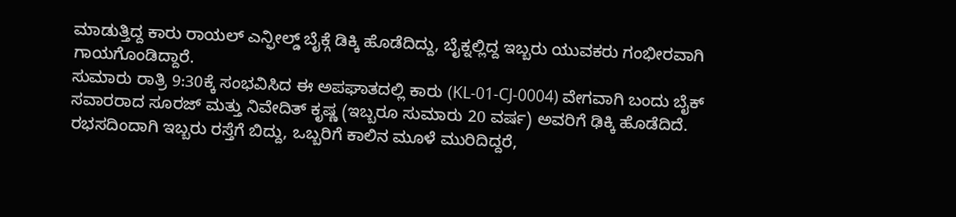ಮಾಡುತ್ತಿದ್ದ ಕಾರು ರಾಯಲ್ ಎನ್ಫೀಲ್ಡ್ ಬೈಕ್ಗೆ ಡಿಕ್ಕಿ ಹೊಡೆದಿದ್ದು, ಬೈಕ್ನಲ್ಲಿದ್ದ ಇಬ್ಬರು ಯುವಕರು ಗಂಭೀರವಾಗಿ ಗಾಯಗೊಂಡಿದ್ದಾರೆ.
ಸುಮಾರು ರಾತ್ರಿ 9:30ಕ್ಕೆ ಸಂಭವಿಸಿದ ಈ ಅಪಘಾತದಲ್ಲಿ ಕಾರು (KL-01-CJ-0004) ವೇಗವಾಗಿ ಬಂದು ಬೈಕ್ ಸವಾರರಾದ ಸೂರಜ್ ಮತ್ತು ನಿವೇದಿತ್ ಕೃಷ್ಣ (ಇಬ್ಬರೂ ಸುಮಾರು 20 ವರ್ಷ) ಅವರಿಗೆ ಢಿಕ್ಕಿ ಹೊಡೆದಿದೆ. ರಭಸದಿಂದಾಗಿ ಇಬ್ಬರು ರಸ್ತೆಗೆ ಬಿದ್ದು, ಒಬ್ಬರಿಗೆ ಕಾಲಿನ ಮೂಳೆ ಮುರಿದಿದ್ದರೆ,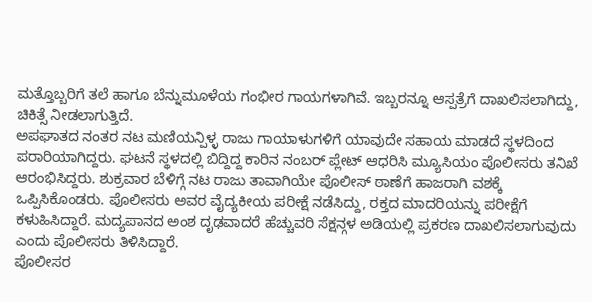ಮತ್ತೊಬ್ಬರಿಗೆ ತಲೆ ಹಾಗೂ ಬೆನ್ನುಮೂಳೆಯ ಗಂಭೀರ ಗಾಯಗಳಾಗಿವೆ. ಇಬ್ಬರನ್ನೂ ಆಸ್ಪತ್ರೆಗೆ ದಾಖಲಿಸಲಾಗಿದ್ದು, ಚಿಕಿತ್ಸೆ ನೀಡಲಾಗುತ್ತಿದೆ.
ಅಪಘಾತದ ನಂತರ ನಟ ಮಣಿಯನ್ಪಿಳ್ಳ ರಾಜು ಗಾಯಾಳುಗಳಿಗೆ ಯಾವುದೇ ಸಹಾಯ ಮಾಡದೆ ಸ್ಥಳದಿಂದ ಪರಾರಿಯಾಗಿದ್ದರು. ಘಟನೆ ಸ್ಥಳದಲ್ಲಿ ಬಿದ್ದಿದ್ದ ಕಾರಿನ ನಂಬರ್ ಪ್ಲೇಟ್ ಆಧರಿಸಿ ಮ್ಯೂಸಿಯಂ ಪೊಲೀಸರು ತನಿಖೆ ಆರಂಭಿಸಿದ್ದರು. ಶುಕ್ರವಾರ ಬೆಳಿಗ್ಗೆ ನಟ ರಾಜು ತಾವಾಗಿಯೇ ಪೊಲೀಸ್ ಠಾಣೆಗೆ ಹಾಜರಾಗಿ ವಶಕ್ಕೆ ಒಪ್ಪಿಸಿಕೊಂಡರು. ಪೊಲೀಸರು ಅವರ ವೈದ್ಯಕೀಯ ಪರೀಕ್ಷೆ ನಡೆಸಿದ್ದು, ರಕ್ತದ ಮಾದರಿಯನ್ನು ಪರೀಕ್ಷೆಗೆ ಕಳುಹಿಸಿದ್ದಾರೆ. ಮದ್ಯಪಾನದ ಅಂಶ ದೃಢವಾದರೆ ಹೆಚ್ಚುವರಿ ಸೆಕ್ಷನ್ಗಳ ಅಡಿಯಲ್ಲಿ ಪ್ರಕರಣ ದಾಖಲಿಸಲಾಗುವುದು ಎಂದು ಪೊಲೀಸರು ತಿಳಿಸಿದ್ದಾರೆ.
ಪೊಲೀಸರ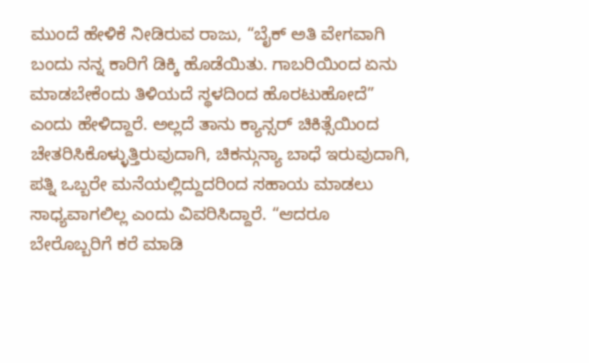ಮುಂದೆ ಹೇಳಿಕೆ ನೀಡಿರುವ ರಾಜು, “ಬೈಕ್ ಅತಿ ವೇಗವಾಗಿ ಬಂದು ನನ್ನ ಕಾರಿಗೆ ಡಿಕ್ಕಿ ಹೊಡೆಯಿತು. ಗಾಬರಿಯಿಂದ ಏನು ಮಾಡಬೇಕೆಂದು ತಿಳಿಯದೆ ಸ್ಥಳದಿಂದ ಹೊರಟುಹೋದೆ” ಎಂದು ಹೇಳಿದ್ದಾರೆ. ಅಲ್ಲದೆ ತಾನು ಕ್ಯಾನ್ಸರ್ ಚಿಕಿತ್ಸೆಯಿಂದ ಚೇತರಿಸಿಕೊಳ್ಳುತ್ತಿರುವುದಾಗಿ, ಚಿಕನ್ಗುನ್ಯಾ ಬಾಧೆ ಇರುವುದಾಗಿ, ಪತ್ನಿ ಒಬ್ಬರೇ ಮನೆಯಲ್ಲಿದ್ದುದರಿಂದ ಸಹಾಯ ಮಾಡಲು ಸಾಧ್ಯವಾಗಲಿಲ್ಲ ಎಂದು ವಿವರಿಸಿದ್ದಾರೆ. “ಆದರೂ ಬೇರೊಬ್ಬರಿಗೆ ಕರೆ ಮಾಡಿ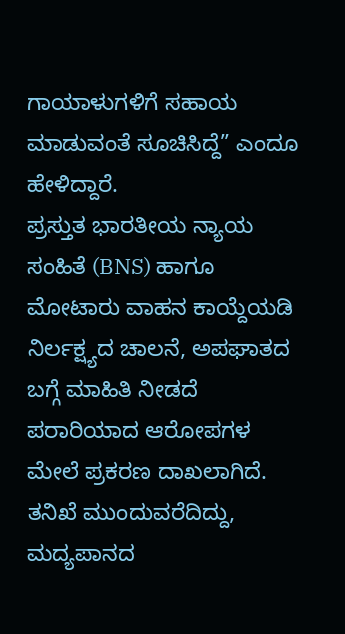ಗಾಯಾಳುಗಳಿಗೆ ಸಹಾಯ ಮಾಡುವಂತೆ ಸೂಚಿಸಿದ್ದೆ” ಎಂದೂ ಹೇಳಿದ್ದಾರೆ.
ಪ್ರಸ್ತುತ ಭಾರತೀಯ ನ್ಯಾಯ ಸಂಹಿತೆ (BNS) ಹಾಗೂ ಮೋಟಾರು ವಾಹನ ಕಾಯ್ದೆಯಡಿ ನಿರ್ಲಕ್ಷ್ಯದ ಚಾಲನೆ, ಅಪಘಾತದ ಬಗ್ಗೆ ಮಾಹಿತಿ ನೀಡದೆ ಪರಾರಿಯಾದ ಆರೋಪಗಳ ಮೇಲೆ ಪ್ರಕರಣ ದಾಖಲಾಗಿದೆ. ತನಿಖೆ ಮುಂದುವರೆದಿದ್ದು, ಮದ್ಯಪಾನದ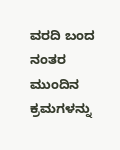ವರದಿ ಬಂದ ನಂತರ ಮುಂದಿನ ಕ್ರಮಗಳನ್ನು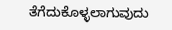ತೆಗೆದುಕೊಳ್ಳಲಾಗುವುದು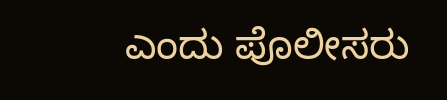ಎಂದು ಪೊಲೀಸರು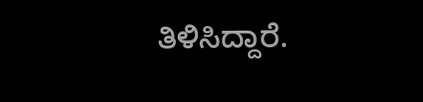ತಿಳಿಸಿದ್ದಾರೆ.